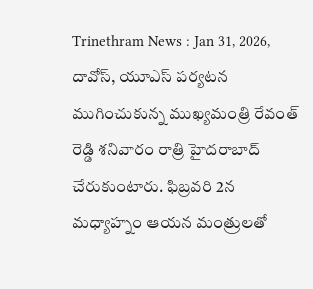Trinethram News : Jan 31, 2026, దావోస్, యూఎస్ పర్యటన ముగించుకున్న ముఖ్యమంత్రి రేవంత్ రెడ్డి శనివారం రాత్రి హైదరాబాద్ చేరుకుంటారు. ఫిబ్రవరి 2న మధ్యాహ్నం ఆయన మంత్రులతో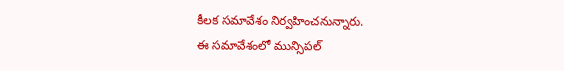కీలక సమావేశం నిర్వహించనున్నారు.
ఈ సమావేశంలో మున్సిపల్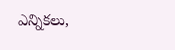ఎన్నికలు,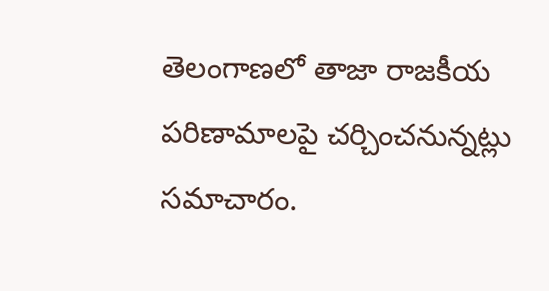తెలంగాణలో తాజా రాజకీయ పరిణామాలపై చర్చించనున్నట్లు సమాచారం.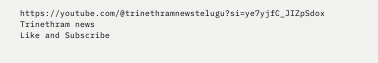https://youtube.com/@trinethramnewstelugu?si=ye7yjfC_JIZpSdox
Trinethram news
Like and Subscribe